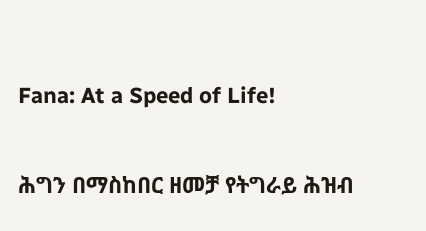Fana: At a Speed of Life!

ሕግን በማስከበር ዘመቻ የትግራይ ሕዝብ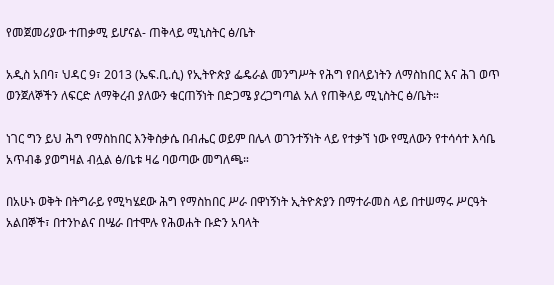የመጀመሪያው ተጠቃሚ ይሆናል- ጠቅላይ ሚኒስትር ፅ/ቤት

አዲስ አበባ፣ ህዳር 9፣ 2013 (ኤፍ.ቢ.ሲ) የኢትዮጵያ ፌዴራል መንግሥት የሕግ የበላይነትን ለማስከበር እና ሕገ ወጥ ወንጀለኞችን ለፍርድ ለማቅረብ ያለውን ቁርጠኝነት በድጋሜ ያረጋግጣል አለ የጠቅላይ ሚኒስትር ፅ/ቤት።

ነገር ግን ይህ ሕግ የማስከበር እንቅስቃሴ በብሔር ወይም በሌላ ወገንተኝነት ላይ የተቃኘ ነው የሚለውን የተሳሳተ እሳቤ አጥብቆ ያወግዛል ብሏል ፅ/ቤቱ ዛሬ ባወጣው መግለጫ።

በአሁኑ ወቅት በትግራይ የሚካሄደው ሕግ የማስከበር ሥራ በዋነኝነት ኢትዮጵያን በማተራመስ ላይ በተሠማሩ ሥርዓት አልበኞች፣ በተንኮልና በሤራ በተሞሉ የሕወሐት ቡድን አባላት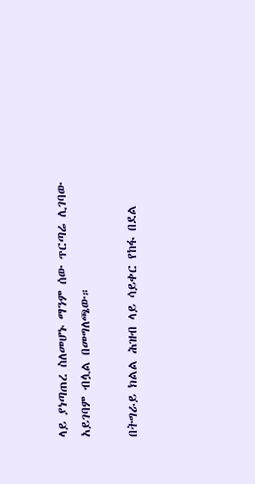ላይ ያነጣጠረ ስለመሆኑ ማንም ሰው ጥርጣሬ ሊገባው አይገባም ብሏል በመግለጫው።

በትግራይ ክልል ሕዝብ ላይ ሳይቀር የከፋ በደል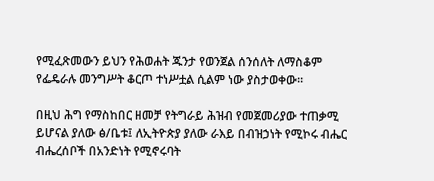የሚፈጽመውን ይህን የሕወሐት ጁንታ የወንጀል ሰንሰለት ለማስቆም የፌዴራሉ መንግሥት ቆርጦ ተነሥቷል ሲልም ነው ያስታወቀው።

በዚህ ሕግ የማስከበር ዘመቻ የትግራይ ሕዝብ የመጀመሪያው ተጠቃሚ ይሆናል ያለው ፅ/ቤቱ፤ ለኢትዮጵያ ያለው ራእይ በብዝኃነት የሚኮሩ ብሔር ብሔረሰቦች በአንድነት የሚኖሩባት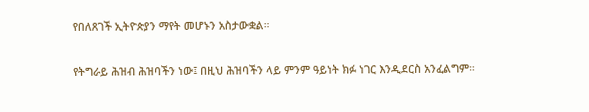የበለጸገች ኢትዮጵያን ማየት መሆኑን አስታውቋል።

የትግራይ ሕዝብ ሕዝባችን ነው፤ በዚህ ሕዝባችን ላይ ምንም ዓይነት ክፉ ነገር እንዲደርስ አንፈልግም።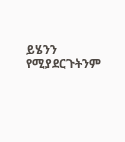ይሄንን የሚያደርጉትንም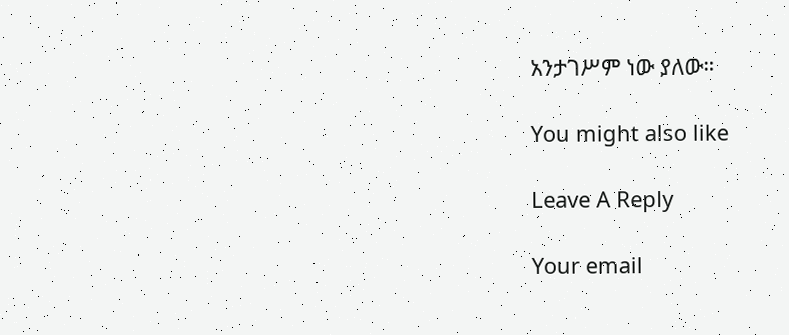አንታገሥም ነው ያለው።

You might also like

Leave A Reply

Your email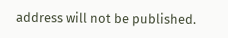address will not be published.